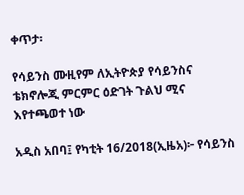ቀጥታ፡

የሳይንስ ሙዚየም ለኢትዮጵያ የሳይንስና ቴክኖሎጂ ምርምር ዕድገት ጉልህ ሚና እየተጫወተ ነው

አዲስ አበባ፤ የካቲት 16/2018(ኢዜአ)፦ የሳይንስ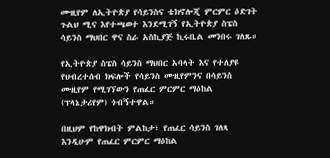ሙዚየም ለኢትዮጵያ የሳይንስና ቴክኖሎጂ ምርምር ዕድገት ጉልህ ሚና እየተጫወተ እንደሚገኝ የኢትዮጵያ ስፔስ ሳይንስ ማህበር ዋና ስራ አስኪያጅ ኪሩቤል መንበሩ ገለጹ።

የኢትዮጵያ ስፔስ ሳይንስ ማህበር አባላት እና የተለያዩ የህብረተሰብ ክፍሎች የሳይንስ ሙዚየምንና በሳይንስ ሙዚየም የሚገኘውን የጠፈር ምርምር ማዕከል (ፕላኔታሪየም) ጎብኝተዋል።

በዚህም የከዋክብት ምልከታ፣ የጠፈር ሳይንስ ገለጻ እንዲሁም የጠፈር ምርምር ማዕከል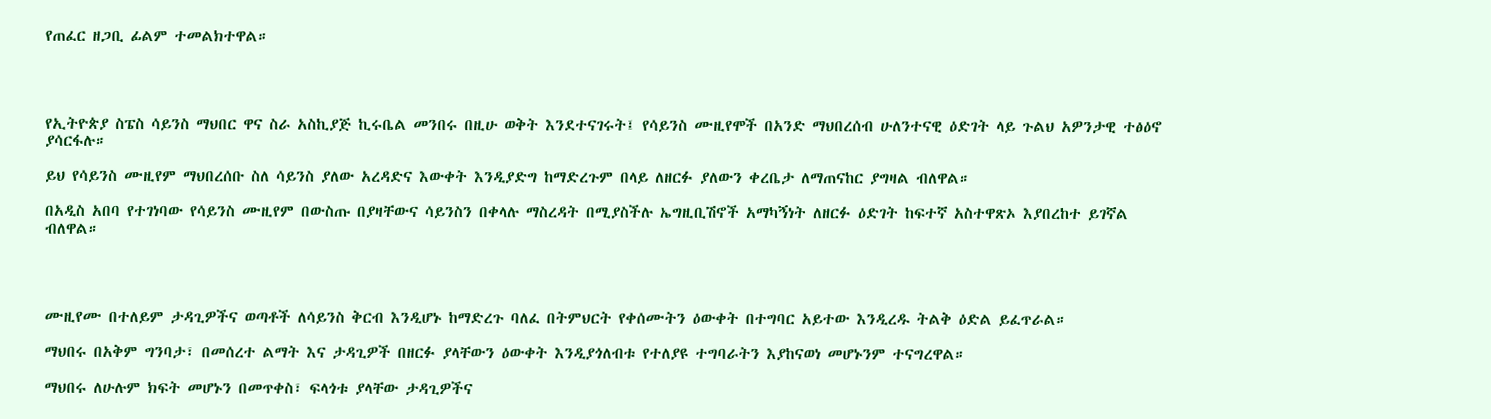የጠፈር ዘጋቢ ፊልም ተመልክተዋል።




የኢትዮጵያ ስፔስ ሳይንስ ማህበር ዋና ስራ አስኪያጅ ኪሩቤል መንበሩ በዚሁ ወቅት እንደተናገሩት፤ የሳይንስ ሙዚየሞች በአንድ ማህበረሰብ ሁለንተናዊ ዕድገት ላይ ጉልህ አዎንታዊ ተፅዕኖ ያሳርፋሉ።

ይህ የሳይንስ ሙዚየም ማህበረሰቡ ስለ ሳይንስ ያለው አረዳድና እውቀት እንዲያድግ ከማድረጉም በላይ ለዘርፉ ያለውን ቀረቤታ ለማጠናከር ያግዛል ብለዋል።

በአዲስ አበባ የተገነባው የሳይንስ ሙዚየም በውስጡ በያዛቸውና ሳይንስን በቀላሉ ማስረዳት በሚያስችሉ ኤግዚቢሽኖች አማካኝነት ለዘርፉ ዕድገት ከፍተኛ አስተዋጽኦ እያበረከተ ይገኛል ብለዋል።




ሙዚየሙ በተለይም ታዳጊዎችና ወጣቶች ለሳይንስ ቅርብ እንዲሆኑ ከማድረጉ ባለፈ በትምህርት የቀሰሙትን ዕውቀት በተግባር አይተው እንዲረዱ ትልቅ ዕድል ይፈጥራል።

ማህበሩ በአቅም ግንባታ፣ በመሰረተ ልማት እና ታዳጊዎች በዘርፉ ያላቸውን ዕውቀት እንዲያጎለብቱ የተለያዩ ተግባራትን እያከናወነ መሆኑንም ተናግረዋል።

ማህበሩ ለሁሉም ክፍት መሆኑን በመጥቀስ፣ ፍላጎቱ ያላቸው ታዳጊዎችና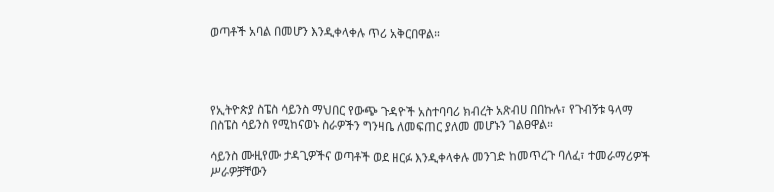ወጣቶች አባል በመሆን እንዲቀላቀሉ ጥሪ አቅርበዋል።




የኢትዮጵያ ስፔስ ሳይንስ ማህበር የውጭ ጉዳዮች አስተባባሪ ክብረት አጽብሀ በበኩሉ፣ የጉብኝቱ ዓላማ በስፔስ ሳይንስ የሚከናወኑ ስራዎችን ግንዛቤ ለመፍጠር ያለመ መሆኑን ገልፀዋል።

ሳይንስ ሙዚየሙ ታዳጊዎችና ወጣቶች ወደ ዘርፉ እንዲቀላቀሉ መንገድ ከመጥረጉ ባለፈ፣ ተመራማሪዎች ሥራዎቻቸውን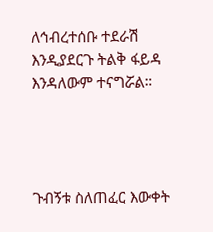ለኅብረተሰቡ ተደራሽ እንዲያደርጉ ትልቅ ፋይዳ እንዳለውም ተናግሯል።




ጉብኝቱ ስለጠፈር እውቀት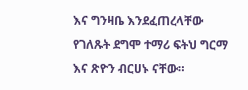እና ግንዛቤ እንደፈጠረላቸው የገለጹት ደግሞ ተማሪ ፍትህ ግርማ እና ጽዮን ብርሀኑ ናቸው።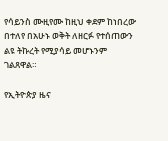የሳይንስ ሙዚየሙ ከዚህ ቀደም ከነበረው በተለየ በአሁኑ ወቅት ለዘርፉ የተሰጠውን ልዩ ትኩረት የሚያሳይ መሆኑንም ገልጸዋል።

የኢትዮጵያ ዜና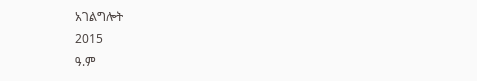አገልግሎት
2015
ዓ.ም